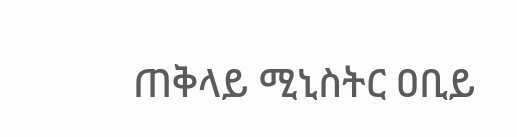ጠቅላይ ሚኒስትር ዐቢይ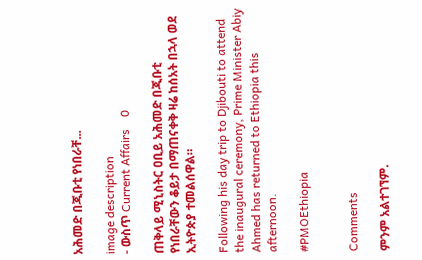አሕመድ በጂቡቲ የነበራቸ...

image description
- ውስጥ Current Affairs    0

ጠቅላይ ሚኒስትር ዐቢይ አሕመድ በጂቡቲ የነበራቸውን ቆይታ በማጠናቀቅ ዛሬ ከሰአት በኋላ ወደ ኢትዮጵያ ተመልሰዋል።

Following his day trip to Djibouti to attend the inaugural ceremony, Prime Minister Abiy Ahmed has returned to Ethiopia this afternoon.

#PMOEthiopia


Comments

ምንም አልተገኘም.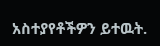አስተያየቶችዎን ይተዉት.